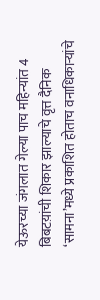येऊरच्या जंगलात गेल्या पाच महिन्यांत 4 बिबटय़ांची शिकार झाल्याचे वृत्त दैनिक ‘सामना’मध्ये प्रकाशित होताच वनाधिकाऱ्यांचे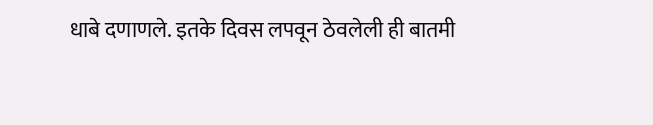धाबे दणाणले. इतके दिवस लपवून ठेवलेली ही बातमी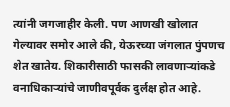त्यांनी जगजाहीर केली. पण आणखी खोलात गेल्यावर समोर आले की, येऊरच्या जंगलात पुंपणच शेत खातेय. शिकारीसाठी फासकी लावणाऱ्यांकडे वनाधिकाऱ्यांचे जाणीवपूर्वक दुर्लक्ष होत आहे.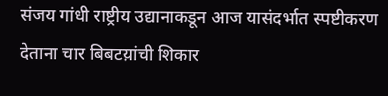संजय गांधी राष्ट्रीय उद्यानाकडून आज यासंदर्भात स्पष्टीकरण देताना चार बिबटय़ांची शिकार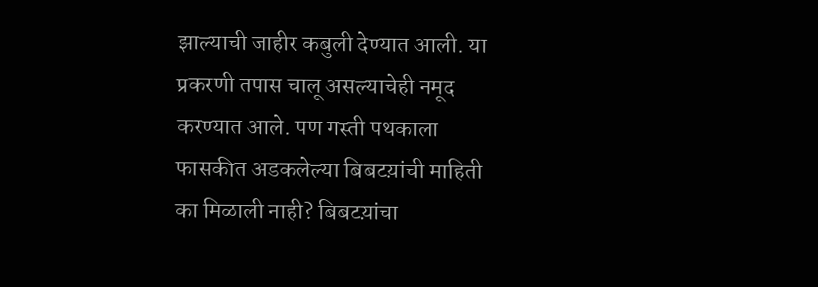झाल्याची जाहीर कबुली देण्यात आली. या प्रकरणी तपास चालू असल्याचेही नमूद करण्यात आले. पण गस्ती पथकाला फासकीत अडकलेल्या बिबटय़ांची माहिती का मिळाली नाही? बिबटय़ांचा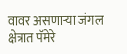वावर असणाऱ्या जंगल क्षेत्रात पॅमेरे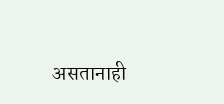असतानाही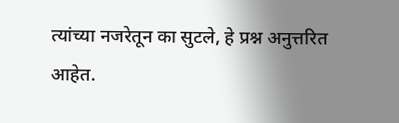त्यांच्या नजरेतून का सुटले, हे प्रश्न अनुत्तरित आहेत.